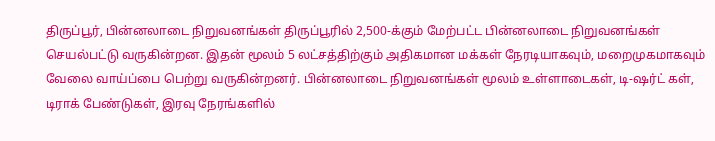திருப்பூர், பின்னலாடை நிறுவனங்கள் திருப்பூரில் 2,500-க்கும் மேற்பட்ட பின்னலாடை நிறுவனங்கள் செயல்பட்டு வருகின்றன. இதன் மூலம் 5 லட்சத்திற்கும் அதிகமான மக்கள் நேரடியாகவும், மறைமுகமாகவும் வேலை வாய்ப்பை பெற்று வருகின்றனர். பின்னலாடை நிறுவனங்கள் மூலம் உள்ளாடைகள், டி-ஷர்ட் கள், டிராக் பேண்டுகள், இரவு நேரங்களில்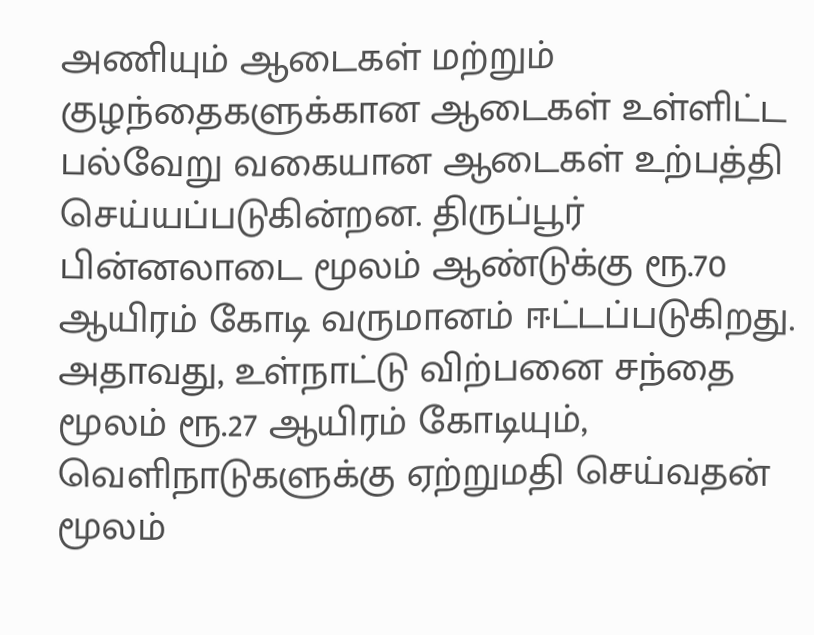அணியும் ஆடைகள் மற்றும் குழந்தைகளுக்கான ஆடைகள் உள்ளிட்ட பல்வேறு வகையான ஆடைகள் உற்பத்தி செய்யப்படுகின்றன. திருப்பூர் பின்னலாடை மூலம் ஆண்டுக்கு ரூ.70 ஆயிரம் கோடி வருமானம் ஈட்டப்படுகிறது. அதாவது, உள்நாட்டு விற்பனை சந்தை மூலம் ரூ.27 ஆயிரம் கோடியும், வெளிநாடுகளுக்கு ஏற்றுமதி செய்வதன் மூலம்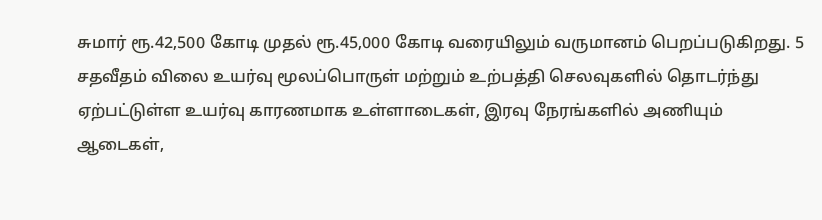சுமார் ரூ.42,500 கோடி முதல் ரூ.45,000 கோடி வரையிலும் வருமானம் பெறப்படுகிறது. 5 சதவீதம் விலை உயர்வு மூலப்பொருள் மற்றும் உற்பத்தி செலவுகளில் தொடர்ந்து ஏற்பட்டுள்ள உயர்வு காரணமாக உள்ளாடைகள், இரவு நேரங்களில் அணியும் ஆடைகள்,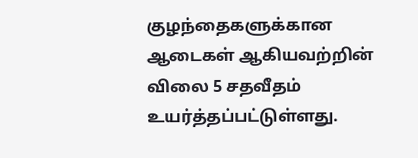குழந்தைகளுக்கான ஆடைகள் ஆகியவற்றின் விலை 5 சதவீதம் உயர்த்தப்பட்டுள்ளது.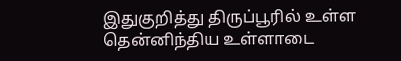இதுகுறித்து திருப்பூரில் உள்ள தென்னிந்திய உள்ளாடை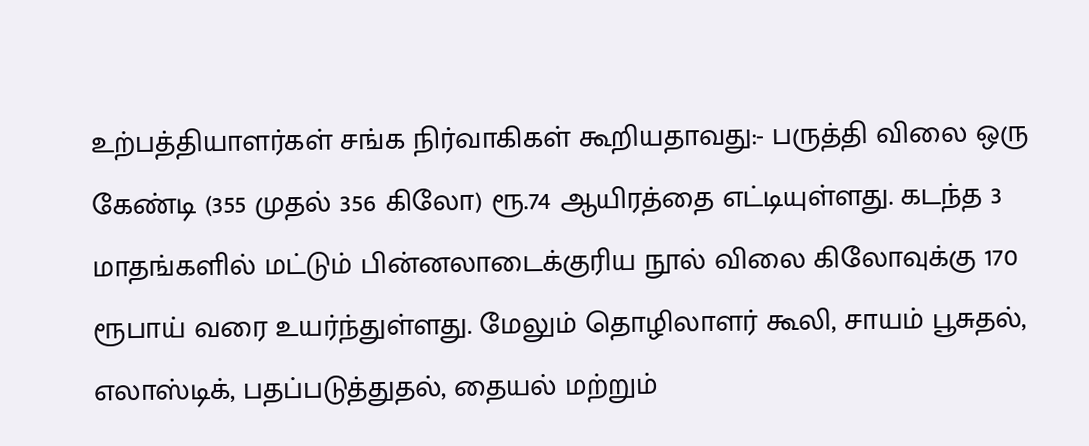உற்பத்தியாளர்கள் சங்க நிர்வாகிகள் கூறியதாவது:- பருத்தி விலை ஒரு கேண்டி (355 முதல் 356 கிலோ) ரூ.74 ஆயிரத்தை எட்டியுள்ளது. கடந்த 3 மாதங்களில் மட்டும் பின்னலாடைக்குரிய நூல் விலை கிலோவுக்கு 170 ரூபாய் வரை உயர்ந்துள்ளது. மேலும் தொழிலாளர் கூலி, சாயம் பூசுதல், எலாஸ்டிக், பதப்படுத்துதல், தையல் மற்றும்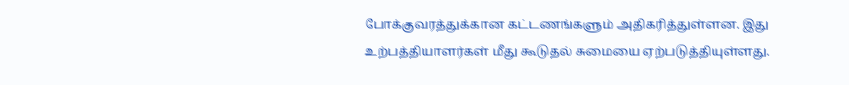போக்குவரத்துக்கான கட்டணங்களும் அதிகரித்துள்ளன. இது உற்பத்தியாளர்கள் மீது கூடுதல் சுமையை ஏற்படுத்தியுள்ளது.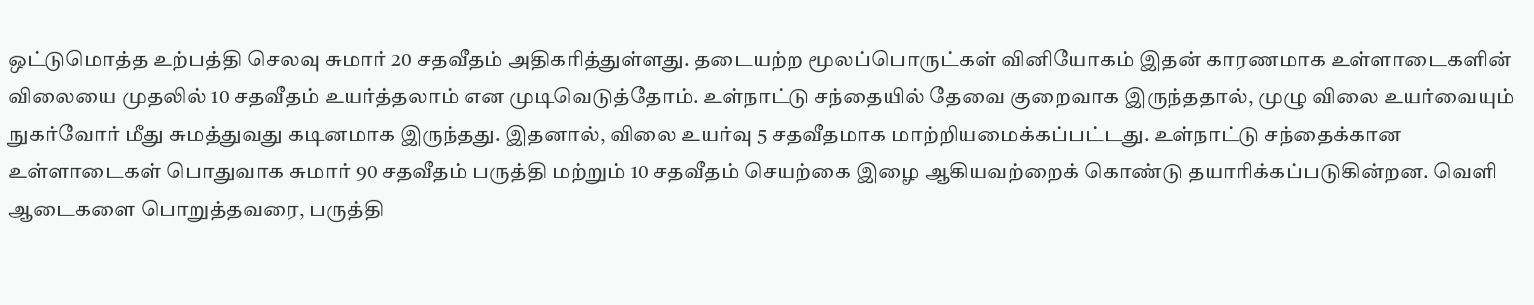ஒட்டுமொத்த உற்பத்தி செலவு சுமார் 20 சதவீதம் அதிகரித்துள்ளது. தடையற்ற மூலப்பொருட்கள் வினியோகம் இதன் காரணமாக உள்ளாடைகளின் விலையை முதலில் 10 சதவீதம் உயர்த்தலாம் என முடிவெடுத்தோம். உள்நாட்டு சந்தையில் தேவை குறைவாக இருந்ததால், முழு விலை உயர்வையும் நுகர்வோர் மீது சுமத்துவது கடினமாக இருந்தது. இதனால், விலை உயர்வு 5 சதவீதமாக மாற்றியமைக்கப்பட்டது. உள்நாட்டு சந்தைக்கான உள்ளாடைகள் பொதுவாக சுமார் 90 சதவீதம் பருத்தி மற்றும் 10 சதவீதம் செயற்கை இழை ஆகியவற்றைக் கொண்டு தயாரிக்கப்படுகின்றன. வெளி ஆடைகளை பொறுத்தவரை, பருத்தி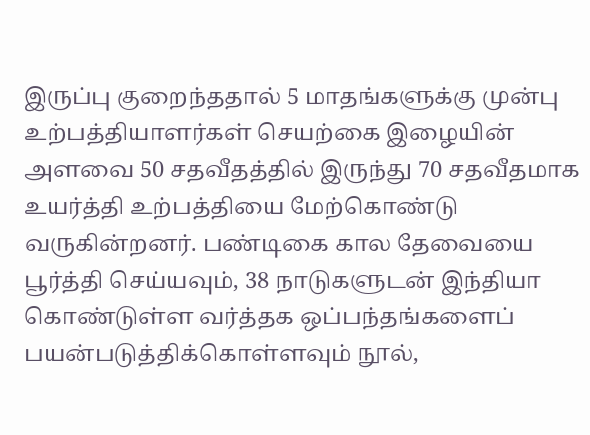இருப்பு குறைந்ததால் 5 மாதங்களுக்கு முன்பு உற்பத்தியாளர்கள் செயற்கை இழையின் அளவை 50 சதவீதத்தில் இருந்து 70 சதவீதமாக உயர்த்தி உற்பத்தியை மேற்கொண்டு வருகின்றனர். பண்டிகை கால தேவையை பூர்த்தி செய்யவும், 38 நாடுகளுடன் இந்தியா கொண்டுள்ள வர்த்தக ஒப்பந்தங்களைப் பயன்படுத்திக்கொள்ளவும் நூல்,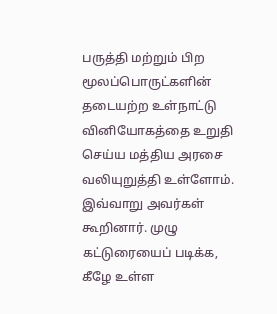பருத்தி மற்றும் பிற மூலப்பொருட்களின் தடையற்ற உள்நாட்டு வினியோகத்தை உறுதி செய்ய மத்திய அரசை வலியுறுத்தி உள்ளோம். இவ்வாறு அவர்கள் கூறினார். முழு கட்டுரையைப் படிக்க, கீழே உள்ள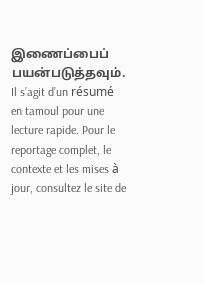இணைப்பைப் பயன்படுத்தவும்.
Il s’agit d’un résumé en tamoul pour une lecture rapide. Pour le reportage complet, le contexte et les mises à jour, consultez le site de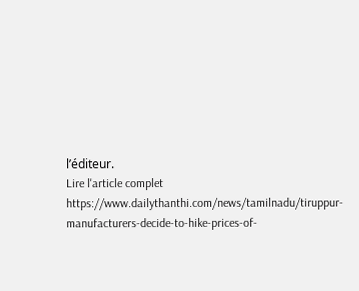l’éditeur.
Lire l'article complet
https://www.dailythanthi.com/news/tamilnadu/tiruppur-manufacturers-decide-to-hike-prices-of-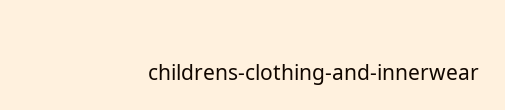childrens-clothing-and-innerwear